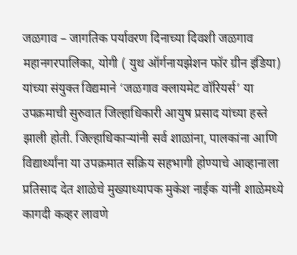जळगाव – जागतिक पर्यावरण दिनाच्या दिवशी जळगाव महानगरपालिका, योगी ( युथ ऑर्गनायझेशन फॉर ग्रीन इंडिया) यांच्या संयुक्त विद्यमाने ‘जळगाव क्लायमेट वॉरियर्स’ या उपक्रमाची सुरुवात जिल्हाधिकारी आयुष प्रसाद यांच्या हस्ते झाली होती. जिल्हाधिकाऱ्यांनी सर्व शाळांना, पालकांना आणि विद्यार्थ्यांना या उपक्रमात सक्रिय सहभागी होण्याचे आव्हानाला प्रतिसाद देत शाळेचे मुख्याध्यापक मुकेश नाईक यांनी शाळेमध्ये कागदी कव्हर लावणे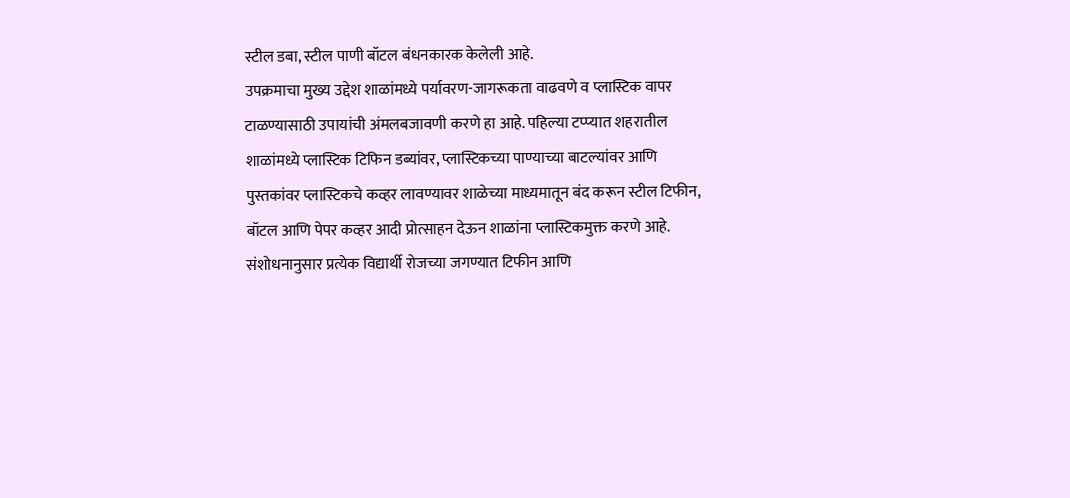स्टील डबा, स्टील पाणी बॉटल बंधनकारक केलेली आहे.
उपक्रमाचा मुख्य उद्देश शाळांमध्ये पर्यावरण-जागरूकता वाढवणे व प्लास्टिक वापर टाळण्यासाठी उपायांची अंमलबजावणी करणे हा आहे. पहिल्या टप्प्यात शहरातील शाळांमध्ये प्लास्टिक टिफिन डब्यांवर, प्लास्टिकच्या पाण्याच्या बाटल्यांवर आणि पुस्तकांवर प्लास्टिकचे कव्हर लावण्यावर शाळेच्या माध्यमातून बंद करून स्टील टिफीन, बॉटल आणि पेपर कव्हर आदी प्रोत्साहन देऊन शाळांना प्लास्टिकमुक्त करणे आहे.
संशोधनानुसार प्रत्येक विद्यार्थी रोजच्या जगण्यात टिफीन आणि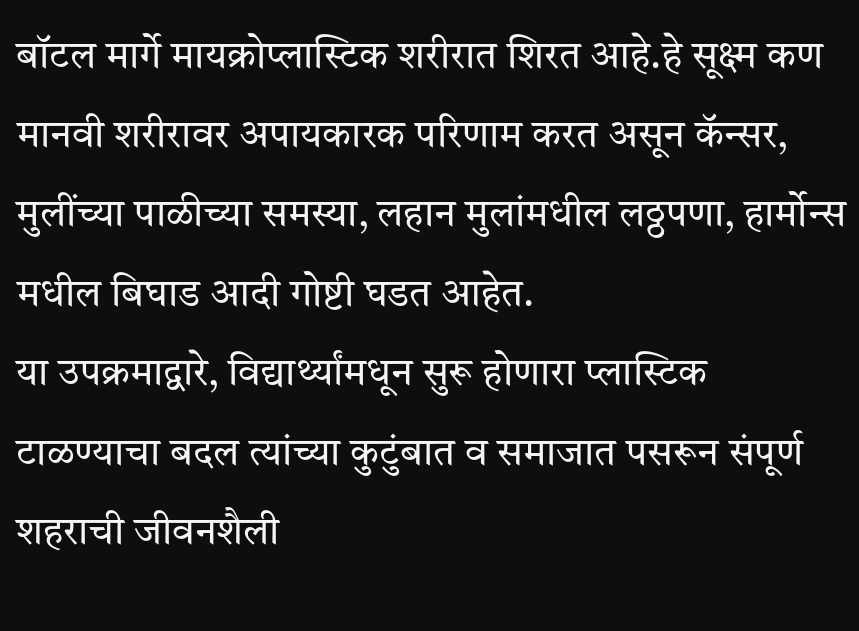बॉटल मार्गे मायक्रोप्लास्टिक शरीरात शिरत आहे.हे सूक्ष्म कण मानवी शरीरावर अपायकारक परिणाम करत असून कॅन्सर, मुलींच्या पाळीच्या समस्या, लहान मुलांमधील लठ्ठपणा, हार्मोन्स मधील बिघाड आदी गोष्टी घडत आहेत.
या उपक्रमाद्वारे, विद्यार्थ्यांमधून सुरू होणारा प्लास्टिक टाळण्याचा बदल त्यांच्या कुटुंबात व समाजात पसरून संपूर्ण शहराची जीवनशैली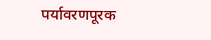पर्यावरणपूरक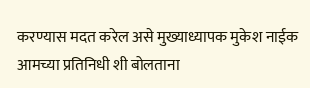करण्यास मदत करेल असे मुख्याध्यापक मुकेश नाईक आमच्या प्रतिनिधी शी बोलताना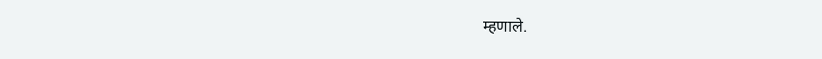म्हणाले.